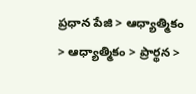ప్రధాన పేజి > ఆధ్యాత్మికం > ఆధ్యాత్మికం > ప్రార్థన >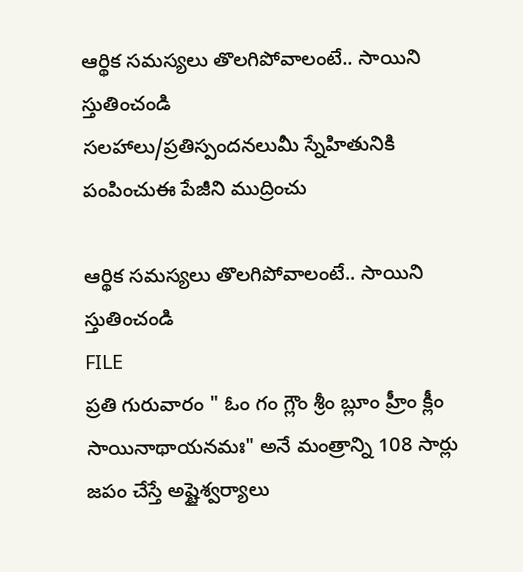ఆర్థిక సమస్యలు తొలగిపోవాలంటే.. సాయిని స్తుతించండి
సలహాలు/ప్రతిస్పందనలుమీ స్నేహితునికి పంపించుఈ పేజీని ముద్రించు

ఆర్థిక సమస్యలు తొలగిపోవాలంటే.. సాయిని స్తుతించండి
FILE
ప్రతి గురువారం " ఓం గం గ్లౌం శ్రీం బ్లూం హ్రీం క్లీం సాయినాథాయనమః" అనే మంత్రాన్ని 108 సార్లు జపం చేస్తే అష్టైశ్వర్యాలు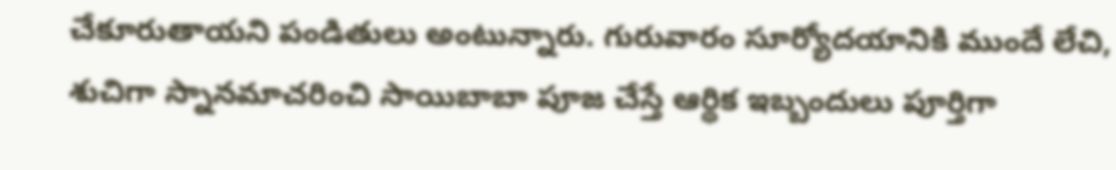చేకూరుతాయని పండితులు అంటున్నారు. గురువారం సూర్యోదయానికి ముందే లేచి, శుచిగా స్నానమాచరించి సాయిబాబా పూజ చేస్తే ఆర్థిక ఇబ్బందులు పూర్తిగా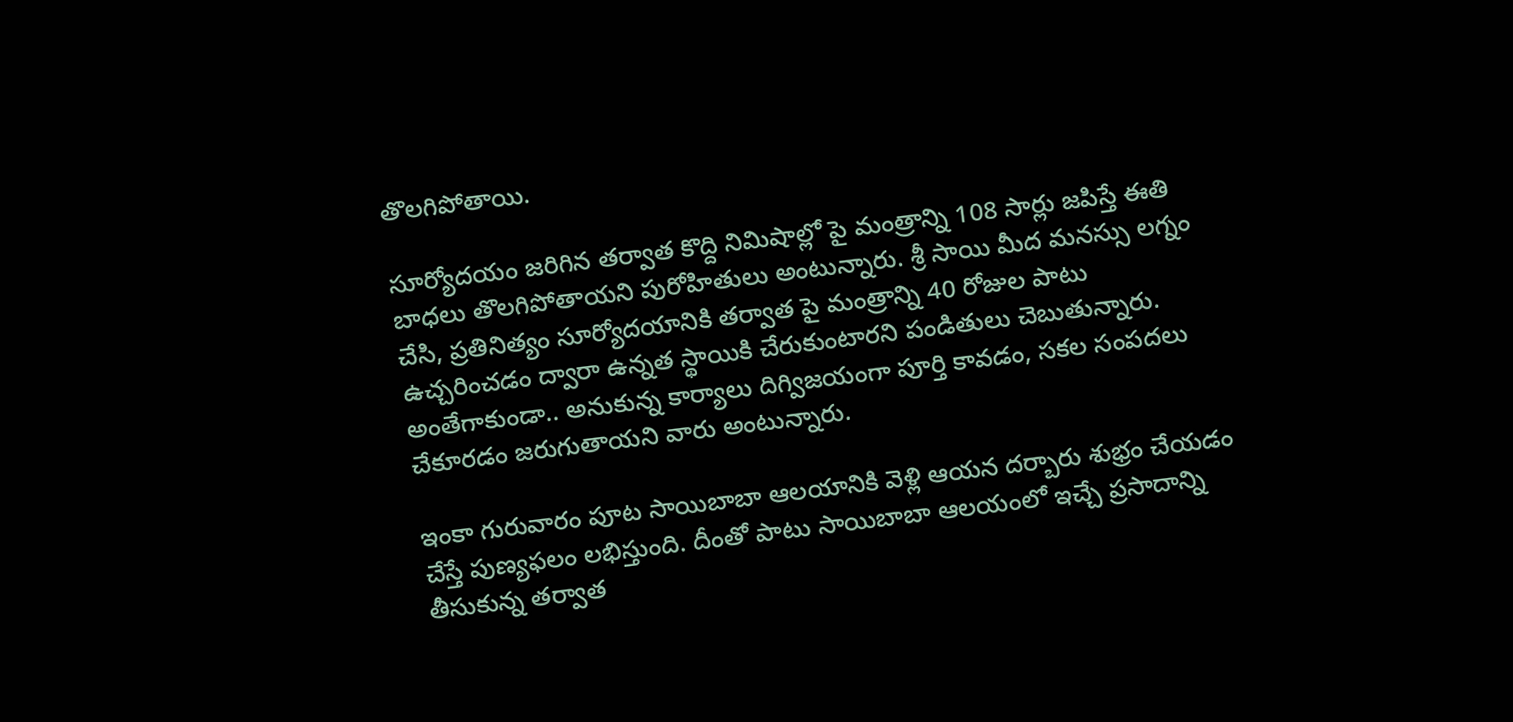తొలగిపోతాయి.

సూర్యోదయం జరిగిన తర్వాత కొద్ది నిమిషాల్లో పై మంత్రాన్ని 108 సార్లు జపిస్తే ఈతి బాధలు తొలగిపోతాయని పురోహితులు అంటున్నారు. శ్రీ సాయి మీద మనస్సు లగ్నం చేసి, ప్రతినిత్యం సూర్యోదయానికి తర్వాత పై మంత్రాన్ని 40 రోజుల పాటు ఉచ్చరించడం ద్వారా ఉన్నత స్థాయికి చేరుకుంటారని పండితులు చెబుతున్నారు. అంతేగాకుండా.. అనుకున్న కార్యాలు దిగ్విజయంగా పూర్తి కావడం, సకల సంపదలు చేకూరడం జరుగుతాయని వారు అంటున్నారు.

ఇంకా గురువారం పూట సాయిబాబా ఆలయానికి వెళ్లి ఆయన దర్బారు శుభ్రం చేయడం చేస్తే పుణ్యఫలం లభిస్తుంది. దీంతో పాటు సాయిబాబా ఆలయంలో ఇచ్చే ప్రసాదాన్ని తీసుకున్న తర్వాత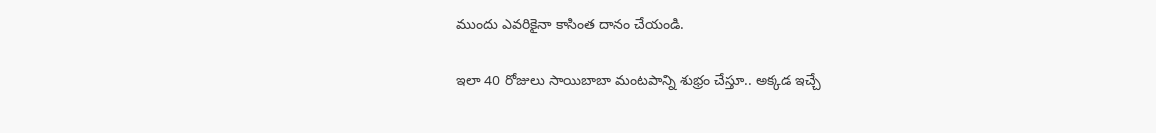ముందు ఎవరికైనా కాసింత దానం చేయండి.

ఇలా 40 రోజులు సాయిబాబా మంటపాన్ని శుభ్రం చేస్తూ.. అక్కడ ఇచ్చే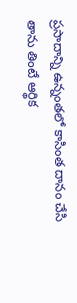ప్రసాదాన్ని ఉన్నంతలో కాసింత దానం చేసి తాను తింటే ఆర్థిక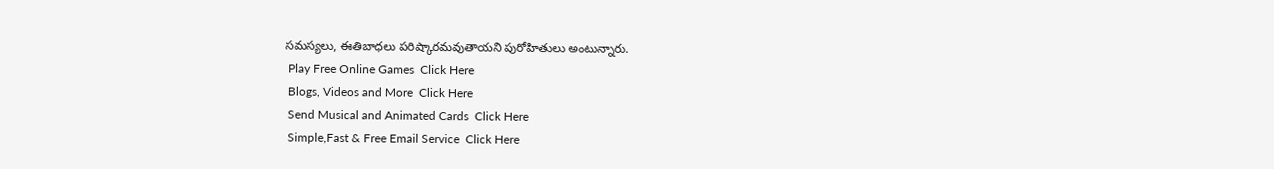సమస్యలు, ఈతిబాధలు పరిష్కారమవుతాయని పురోహితులు అంటున్నారు.
 Play Free Online Games  Click Here
 Blogs, Videos and More  Click Here
 Send Musical and Animated Cards  Click Here
 Simple,Fast & Free Email Service  Click Here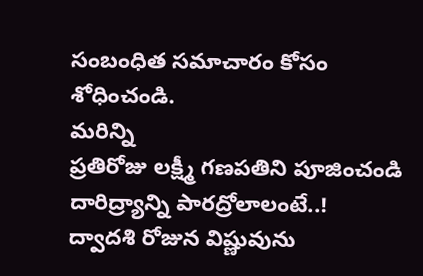సంబంధిత సమాచారం కోసం శోధించండి.
మరిన్ని
ప్రతిరోజు లక్ష్మీ గణపతిని పూజించండి
దారిద్ర్యాన్ని పారద్రోలాలంటే..!
ద్వాదశి రోజున విష్ణువును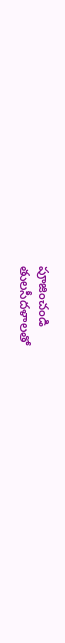పూజించండి
తులసీదళాలతో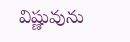విష్ణువును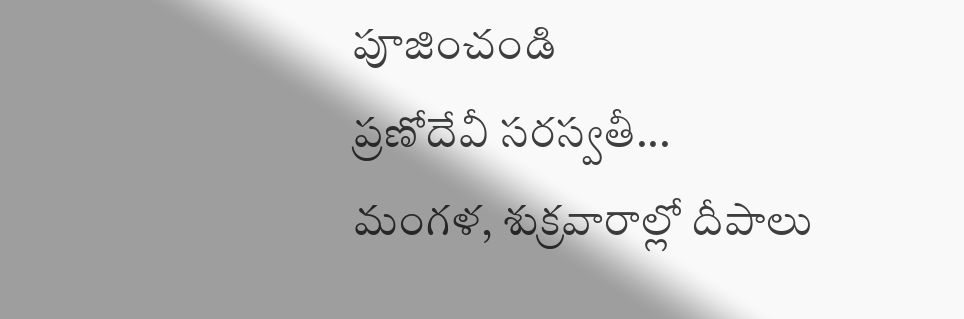పూజించండి
ప్రణోదేవీ సరస్వతీ...
మంగళ, శుక్రవారాల్లో దీపాలు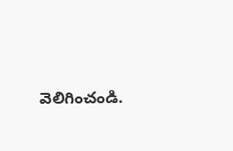వెలిగించండి.